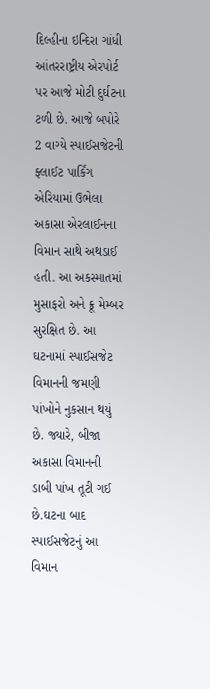દિલ્હીના ઇન્દિરા ગાંધી આંતરરાષ્ટ્રીય એરપોર્ટ પર આજે મોટી દુર્ઘટના ટળી છે. આજે બપોરે 2 વાગ્યે સ્પાઈસજેટની ફ્લાઈટ પાર્કિંગ એરિયામાં ઉભેલા અકાસા એરલાઈનના વિમાન સાથે અથડાઈ હતી. આ અકસ્માતમાં મુસાફરો અને ક્રૂ મેમ્બર સુરક્ષિત છે. આ ઘટનામાં સ્પાઈસજેટ વિમાનની જમણી પાંખોને નુકસાન થયું છે. જ્યારે, બીજા અકાસા વિમાનની ડાબી પાંખ તૂટી ગઈ છે.ઘટના બાદ સ્પાઈસજેટનું આ વિમાન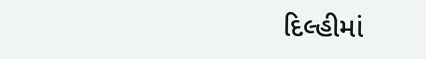દિલ્હીમાં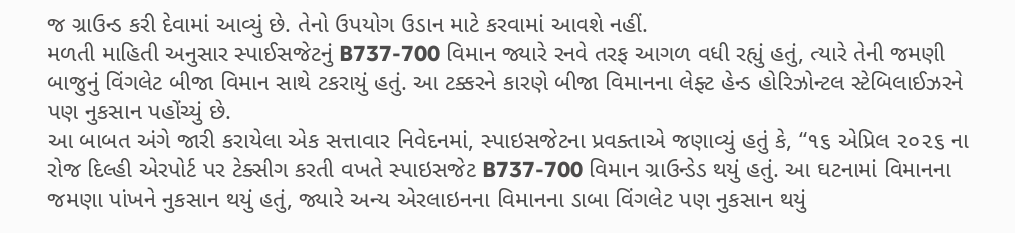જ ગ્રાઉન્ડ કરી દેવામાં આવ્યું છે. તેનો ઉપયોગ ઉડાન માટે કરવામાં આવશે નહીં.
મળતી માહિતી અનુસાર સ્પાઈસજેટનું B737-700 વિમાન જ્યારે રનવે તરફ આગળ વધી રહ્યું હતું, ત્યારે તેની જમણી બાજુનું વિંગલેટ બીજા વિમાન સાથે ટકરાયું હતું. આ ટક્કરને કારણે બીજા વિમાનના લેફ્ટ હેન્ડ હોરિઝોન્ટલ સ્ટેબિલાઈઝરને પણ નુકસાન પહોંચ્યું છે.
આ બાબત અંગે જારી કરાયેલા એક સત્તાવાર નિવેદનમાં, સ્પાઇસજેટના પ્રવક્તાએ જણાવ્યું હતું કે, “૧૬ એપ્રિલ ૨૦૨૬ ના રોજ દિલ્હી એરપોર્ટ પર ટેક્સીગ કરતી વખતે સ્પાઇસજેટ B737-700 વિમાન ગ્રાઉન્ડેડ થયું હતું. આ ઘટનામાં વિમાનના જમણા પાંખને નુકસાન થયું હતું, જ્યારે અન્ય એરલાઇનના વિમાનના ડાબા વિંગલેટ પણ નુકસાન થયું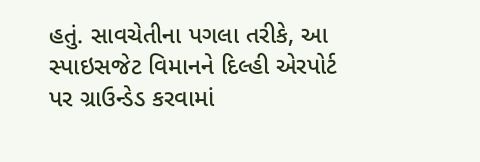હતું. સાવચેતીના પગલા તરીકે, આ સ્પાઇસજેટ વિમાનને દિલ્હી એરપોર્ટ પર ગ્રાઉન્ડેડ કરવામાં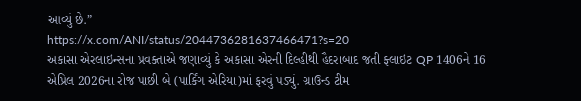આવ્યું છે.”
https://x.com/ANI/status/2044736281637466471?s=20
અકાસા એરલાઇન્સના પ્રવક્તાએ જણાવ્યું કે અકાસા એરની દિલ્હીથી હૈદરાબાદ જતી ફ્લાઇટ QP 1406ને 16 એપ્રિલ 2026ના રોજ પાછી બે (પાર્કિંગ એરિયા)માં ફરવું પડ્યું. ગ્રાઉન્ડ ટીમ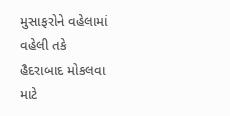મુસાફરોને વહેલામાં વહેલી તકે હૈદરાબાદ મોકલવા માટે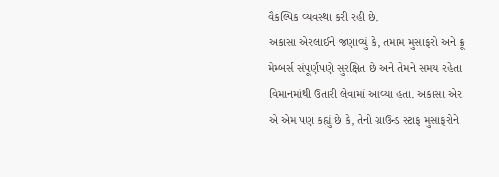વૈકલ્પિક વ્યવસ્થા કરી રહી છે.
અકાસા એરલાઈને જણાવ્યું કે, તમામ મુસાફરો અને ક્રૂ મેમ્બર્સ સંપૂર્ણપણે સુરક્ષિત છે અને તેમને સમય રહેતા વિમાનમાંથી ઉતારી લેવામાં આવ્યા હતા. અકાસા એર એ એમ પણ કહ્યું છે કે, તેનો ગ્રાઉન્ડ સ્ટાફ મુસાફરોને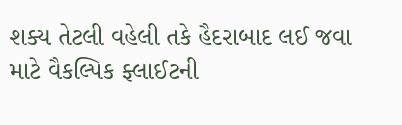શક્ય તેટલી વહેલી તકે હૈદરાબાદ લઈ જવા માટે વૈકલ્પિક ફ્લાઈટની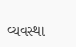વ્યવસ્થા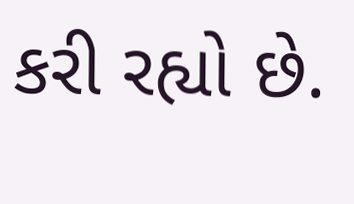કરી રહ્યો છે.